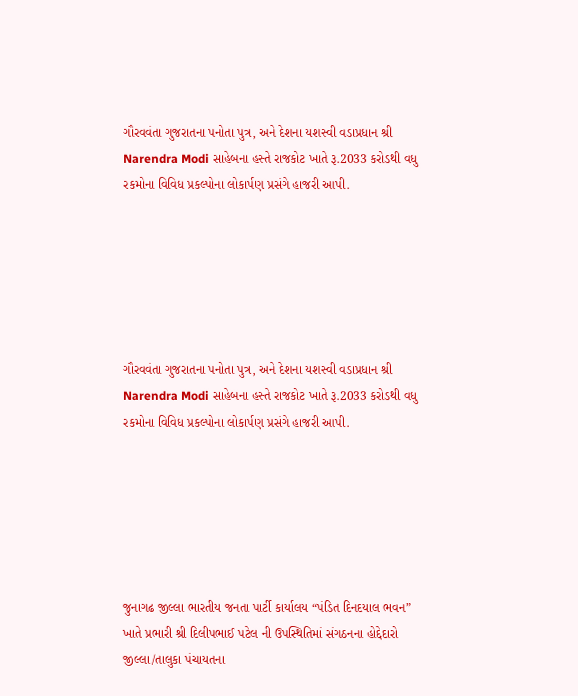ગૌરવવંતા ગુજરાતના પનોતા પુત્ર, અને દેશના યશસ્વી વડાપ્રધાન શ્રી Narendra Modi સાહેબના હસ્તે રાજકોટ ખાતે રૂ.2033 કરોડથી વધુ રકમોના વિવિધ પ્રકલ્પોના લોકાર્પણ પ્રસંગે હાજરી આપી.






ગૌરવવંતા ગુજરાતના પનોતા પુત્ર, અને દેશના યશસ્વી વડાપ્રધાન શ્રી Narendra Modi સાહેબના હસ્તે રાજકોટ ખાતે રૂ.2033 કરોડથી વધુ રકમોના વિવિધ પ્રકલ્પોના લોકાર્પણ પ્રસંગે હાજરી આપી.






જુનાગઢ જીલ્લા ભારતીય જનતા પાર્ટી કાર્યાલય “પંડિત દિનદયાલ ભવન” ખાતે પ્રભારી શ્રી દિલીપભાઈ પટેલ ની ઉપસ્થિતિમાં સંગઠનના હોદ્દેદારો જીલ્લા/તાલુકા પંચાયતના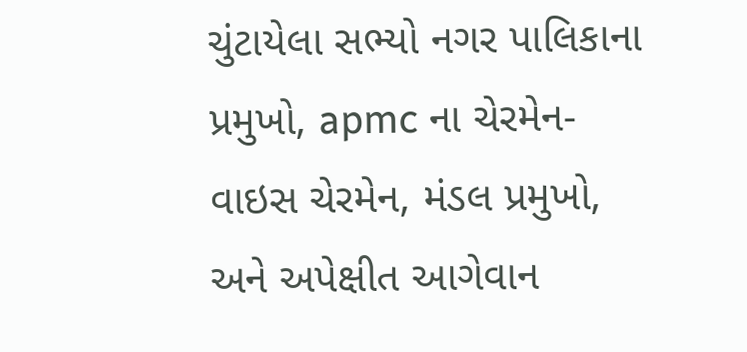ચુંટાયેલા સભ્યો નગર પાલિકાના પ્રમુખો, apmc ના ચેરમેન-વાઇસ ચેરમેન, મંડલ પ્રમુખો, અને અપેક્ષીત આગેવાન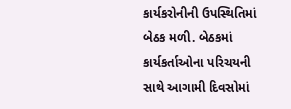કાર્યકરોનીની ઉપસ્થિતિમાં બેઠક મળી. બેઠકમાં કાર્યકર્તાઓના પરિચયની સાથે આગામી દિવસોમાં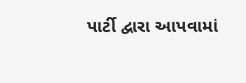પાર્ટી દ્વારા આપવામાં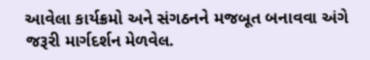આવેલા કાર્યક્રમો અને સંગઠનને મજબૂત બનાવવા અંગે જરૂરી માર્ગદર્શન મેળવેલ.